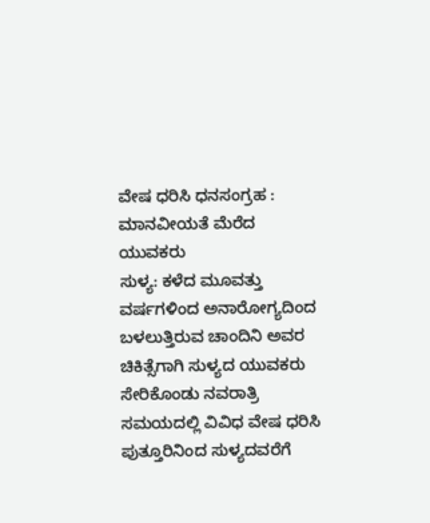ವೇಷ ಧರಿಸಿ ಧನಸಂಗ್ರಹ : ಮಾನವೀಯತೆ ಮೆರೆದ ಯುವಕರು
ಸುಳ್ಯ: ಕಳೆದ ಮೂವತ್ತು ವರ್ಷಗಳಿಂದ ಅನಾರೋಗ್ಯದಿಂದ ಬಳಲುತ್ತಿರುವ ಚಾಂದಿನಿ ಅವರ ಚಿಕಿತ್ಸೆಗಾಗಿ ಸುಳ್ಯದ ಯುವಕರು ಸೇರಿಕೊಂಡು ನವರಾತ್ರಿ ಸಮಯದಲ್ಲಿ ವಿವಿಧ ವೇಷ ಧರಿಸಿ ಪುತ್ತೂರಿನಿಂದ ಸುಳ್ಯದವರೆಗೆ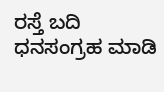ರಸ್ತೆ ಬದಿ ಧನಸಂಗ್ರಹ ಮಾಡಿ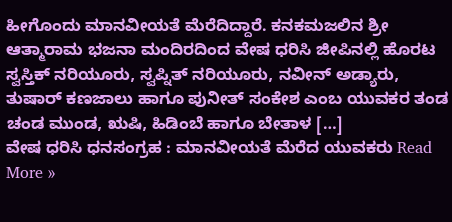ಹೀಗೊಂದು ಮಾನವೀಯತೆ ಮೆರೆದಿದ್ದಾರೆ. ಕನಕಮಜಲಿನ ಶ್ರೀ ಆತ್ಮಾರಾಮ ಭಜನಾ ಮಂದಿರದಿಂದ ವೇಷ ಧರಿಸಿ ಜೀಪಿನಲ್ಲಿ ಹೊರಟ ಸ್ವಸ್ತಿಕ್ ನರಿಯೂರು, ಸ್ವಪ್ನಿತ್ ನರಿಯೂರು, ನವೀನ್ ಅಡ್ಯಾರು, ತುಷಾರ್ ಕಣಜಾಲು ಹಾಗೂ ಪುನೀತ್ ಸಂಕೇಶ ಎಂಬ ಯುವಕರ ತಂಡ ಚಂಡ ಮುಂಡ, ಋಷಿ, ಹಿಡಿಂಬೆ ಹಾಗೂ ಬೇತಾಳ […]
ವೇಷ ಧರಿಸಿ ಧನಸಂಗ್ರಹ : ಮಾನವೀಯತೆ ಮೆರೆದ ಯುವಕರು Read More »